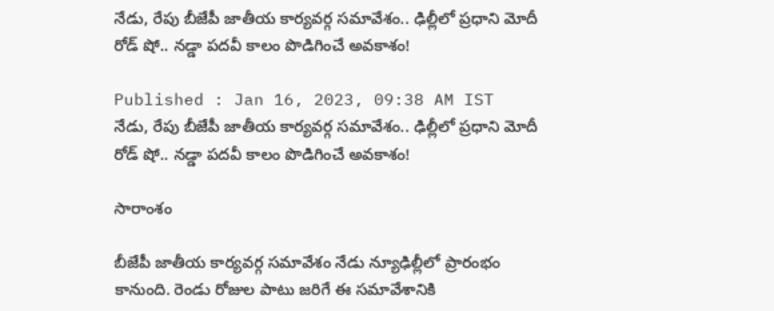నేడు, రేపు బీజేపీ జాతీయ కార్యవర్గ సమావేశం.. ఢిల్లీలో ప్రధాని మోదీ రోడ్ షో.. నడ్డా పదవీ కాలం పొడిగించే అవకాశం!

Published : Jan 16, 2023, 09:38 AM IST
నేడు, రేపు బీజేపీ జాతీయ కార్యవర్గ సమావేశం.. ఢిల్లీలో ప్రధాని మోదీ రోడ్ షో.. నడ్డా పదవీ కాలం పొడిగించే అవకాశం!

సారాంశం

బీజేపీ జాతీయ కార్యవర్గ సమావేశం నేడు న్యూఢిల్లీలో ప్రారంభం కానుంది. రెండు రోజుల పాటు జరిగే ఈ సమావేశానికి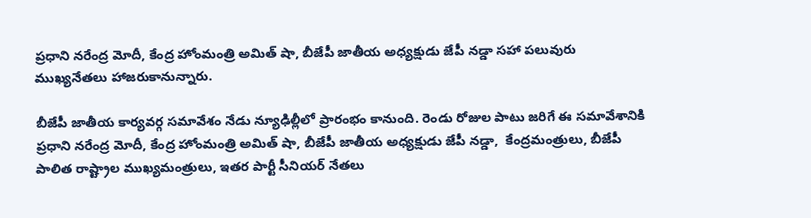ప్రధాని నరేంద్ర మోదీ, కేంద్ర హోంమంత్రి అమిత్ షా, బీజేపీ జాతీయ అధ్యక్షుడు జేపీ నడ్డా సహా పలువురు ముఖ్యనేతలు హాజరుకానున్నారు.

బీజేపీ జాతీయ కార్యవర్గ సమావేశం నేడు న్యూఢిల్లీలో ప్రారంభం కానుంది. రెండు రోజుల పాటు జరిగే ఈ సమావేశానికి ప్రధాని నరేంద్ర మోదీ, కేంద్ర హోంమంత్రి అమిత్ షా, బీజేపీ జాతీయ అధ్యక్షుడు జేపీ నడ్డా,  కేంద్రమంత్రులు, బీజేపీ పాలిత రాష్ట్రాల ముఖ్యమంత్రులు, ఇతర పార్టీ సీనియర్ నేతలు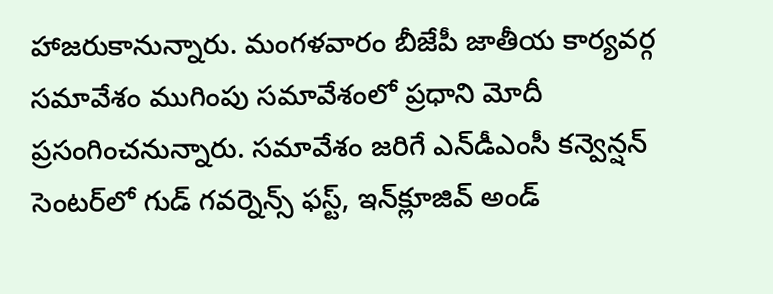హాజరుకానున్నారు. మంగళవారం బీజేపీ జాతీయ కార్యవర్గ సమావేశం ముగింపు సమావేశంలో ప్రధాని మోదీ ప్రసంగించనున్నారు. సమావేశం జరిగే ఎన్‌డీఎంసీ కన్వెన్షన్ సెంటర్‌లో గుడ్ గవర్నెన్స్ ఫస్ట్, ఇన్‌క్లూజివ్ అండ్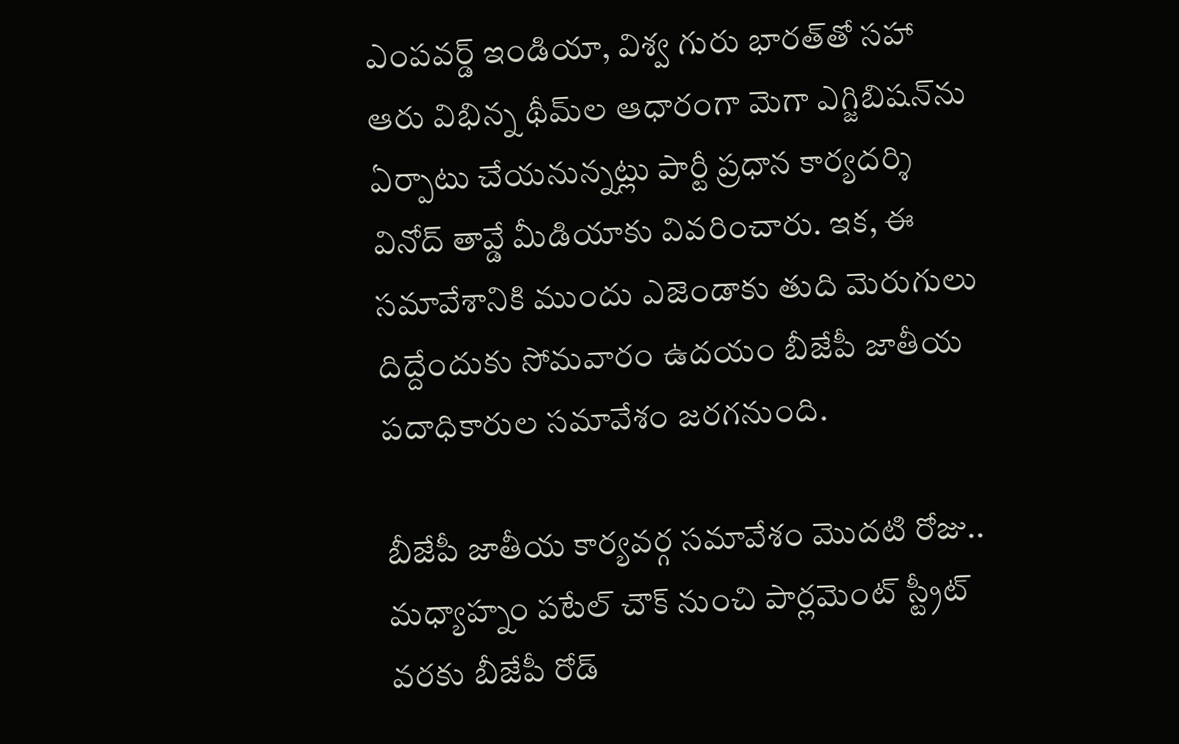ఎంపవర్డ్ ఇండియా, విశ్వ గురు భారత్‌తో సహా ఆరు విభిన్న థీమ్‌ల ఆధారంగా మెగా ఎగ్జిబిషన్‌ను ఏర్పాటు చేయనున్నట్లు పార్టీ ప్రధాన కార్యదర్శి వినోద్ తావ్డే మీడియాకు వివరించారు. ఇక, ఈ సమావేశానికి ముందు ఎజెండాకు తుది మెరుగులు దిద్దేందుకు సోమవారం ఉదయం బీజేపీ జాతీయ పదాధికారుల సమావేశం జరగనుంది.

బీజేపీ జాతీయ కార్యవర్గ సమావేశం మొదటి రోజు.. మధ్యాహ్నం పటేల్ చౌక్ నుంచి పార్లమెంట్ స్ట్రీట్ వరకు బీజేపీ రోడ్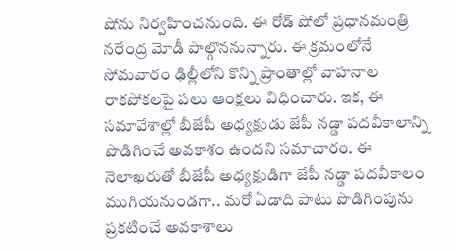షోను నిర్వహించనుంది. ఈ రోడ్‌ షోలో ప్రధానమంత్రి నరేంద్ర మోడీ పాల్గొననున్నారు. ఈ క్రమంలోనే సోమవారం ఢిల్లీలోని కొన్ని ప్రాంతాల్లో వాహనాల రాకపోకలపై పలు ఆంక్షలు విధించారు. ఇక, ఈ సమావేశాల్లో బీజేపీ అధ్యక్షుడు జేపీ నడ్డా పదవీకాలాన్ని పొడిగించే అవకాశం ఉందని సమాచారం. ఈ నెలాఖరుతో బీజేపీ అధ్యక్షుడిగా జేపీ నడ్డా పదవీకాలం ముగియనుండగా.. మరో ఏడాది పాటు పొడిగింపును ప్రకటించే అవకాశాలు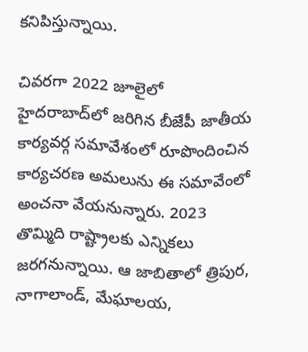కనిపిస్తున్నాయి.

చివరగా 2022 జూలైలో హైదరాబాద్‌లో జరిగిన బీజేపీ జాతీయ కార్యవర్గ సమావేశంలో రూపొందించిన కార్యచరణ అమలును ఈ సమావేంలో అంచనా వేయనున్నారు. 2023 తొమ్మిది రాష్ట్రాలకు ఎన్నికలు జరగనున్నాయి. ఆ జాబితాలో త్రిపుర, నాగాలాండ్, మేఘాలయ,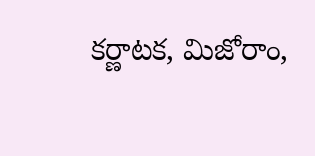కర్ణాటక, మిజోరాం,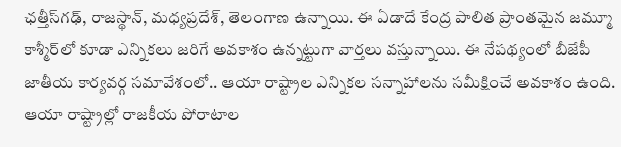ఛత్తీస్‌గఢ్, రాజస్థాన్, మధ్యప్రదేశ్, తెలంగాణ ఉన్నాయి. ఈ ఏడాదే కేంద్ర పాలిత ప్రాంతమైన జమ్మూ  కాశ్మీర్‌లో కూడా ఎన్నికలు జరిగే అవకాశం ఉన్నట్టుగా వార్తలు వస్తున్నాయి. ఈ నేపథ్యంలో బీజేపీ జాతీయ కార్యవర్గ సమావేశంలో.. ఆయా రాష్ట్రాల ఎన్నికల సన్నాహాలను సమీక్షించే అవకాశం ఉంది. ఆయా రాష్ట్రాల్లో రాజకీయ పోరాటాల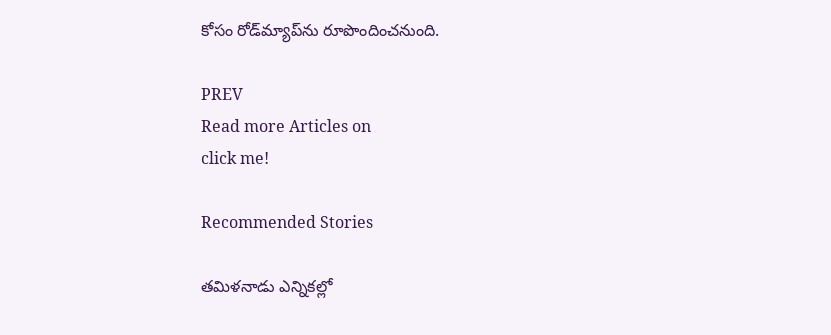కోసం రోడ్‌మ్యాప్‌ను రూపొందించనుంది.

PREV
Read more Articles on
click me!

Recommended Stories

తమిళనాడు ఎన్నికల్లో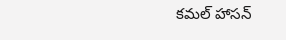కమల్ హాసన్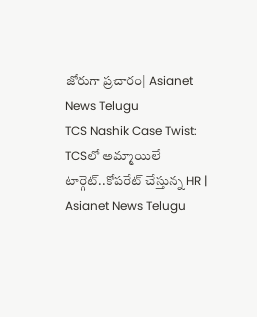జోరుగా ప్రచారం| Asianet News Telugu
TCS Nashik Case Twist: TCSలో అమ్మాయిలే టార్గెట్..కోపరేట్ చేస్తున్న HR | Asianet News Telugu